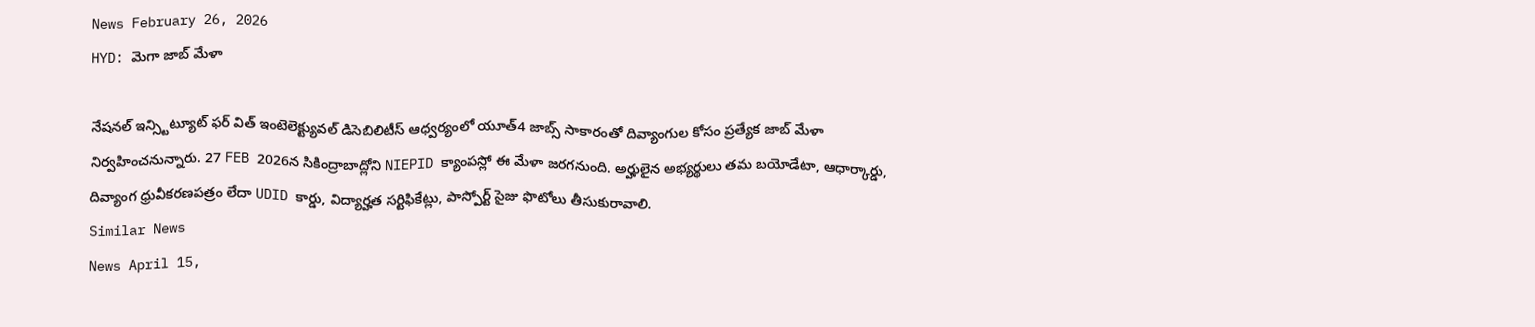News February 26, 2026
HYD: మెగా జాబ్ మేళా

నేషనల్ ఇన్స్టిట్యూట్ ఫర్ విత్ ఇంటెలెక్ట్యువల్ డిసెబిలిటీస్ ఆధ్వర్యంలో యూత్4 జాబ్స్ సాకారంతో దివ్యాంగుల కోసం ప్రత్యేక జాబ్ మేళా నిర్వహించనున్నారు. 27 FEB 2026న సికింద్రాబాద్లోని NIEPID క్యాంపస్లో ఈ మేళా జరగనుంది. అర్హులైన అభ్యర్థులు తమ బయోడేటా, ఆధార్కార్డు, దివ్యాంగ ధ్రువీకరణపత్రం లేదా UDID కార్డు, విద్యార్హత సర్టిఫికేట్లు, పాస్పోర్ట్ సైజు ఫొటోలు తీసుకురావాలి.
Similar News
News April 15,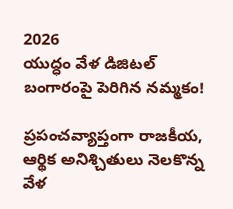2026
యుద్ధం వేళ డిజిటల్ బంగారంపై పెరిగిన నమ్మకం!

ప్రపంచవ్యాప్తంగా రాజకీయ, ఆర్థిక అనిశ్చితులు నెలకొన్న వేళ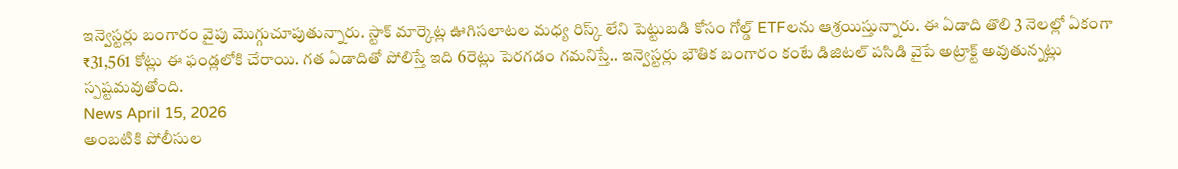ఇన్వెస్టర్లు బంగారం వైపు మొగ్గుచూపుతున్నారు. స్టాక్ మార్కెట్ల ఊగిసలాటల మధ్య రిస్క్ లేని పెట్టుబడి కోసం గోల్డ్ ETFలను ఆశ్రయిస్తున్నారు. ఈ ఏడాది తొలి 3 నెలల్లో ఏకంగా ₹31,561 కోట్లు ఈ ఫండ్లలోకి చేరాయి. గత ఏడాదితో పోలిస్తే ఇది 6రెట్లు పెరగడం గమనిస్తే.. ఇన్వెస్టర్లు భౌతిక బంగారం కంటే డిజిటల్ పసిడి వైపే అట్రాక్ట్ అవుతున్నట్లు స్పష్టమవుతోంది.
News April 15, 2026
అంబటికి పోలీసుల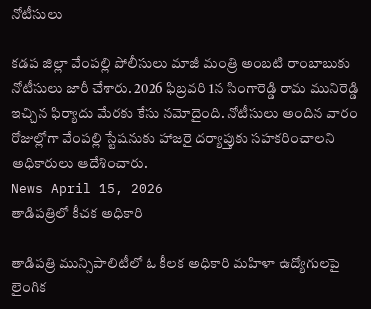నోటీసులు

కడప జిల్లా వేంపల్లి పోలీసులు మాజీ మంత్రి అంబటి రాంబాబుకు నోటీసులు జారీ చేశారు. 2026 ఫిబ్రవరి 1న సింగారెడ్డి రామ మునిరెడ్డి ఇచ్చిన ఫిర్యాదు మేరకు కేసు నమోదైంది. నోటీసులు అందిన వారం రోజుల్లోగా వేంపల్లి స్టేషనుకు హాజరై దర్యాప్తుకు సహకరించాలని అధికారులు ఆదేశించారు.
News April 15, 2026
తాడిపత్రిలో కీచక అధికారి

తాడిపత్రి మున్సిపాలిటీలో ఓ కీలక అధికారి మహిళా ఉద్యోగులపై లైంగిక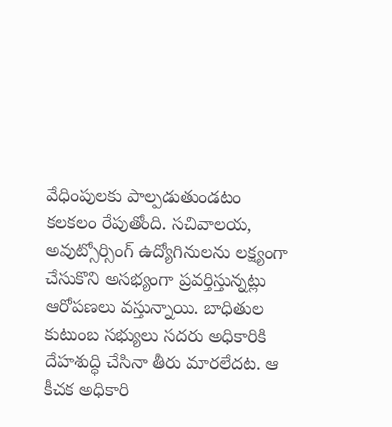వేధింపులకు పాల్పడుతుండటం కలకలం రేపుతోంది. సచివాలయ, అవుట్సోర్సింగ్ ఉద్యోగినులను లక్ష్యంగా చేసుకొని అసభ్యంగా ప్రవర్తిస్తున్నట్లు ఆరోపణలు వస్తున్నాయి. బాధితుల కుటుంబ సభ్యులు సదరు అధికారికి దేహశుద్ధి చేసినా తీరు మారలేదట. ఆ కీచక అధికారి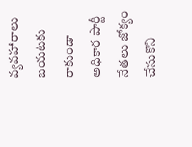వ్యవహారాలు బయటకు రాకుండా అధికార పార్టీ నేతలు జోక్యం చేసుకొని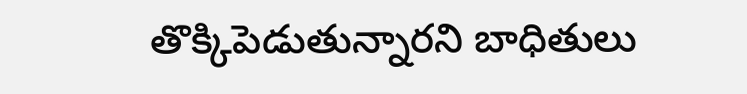తొక్కిపెడుతున్నారని బాధితులు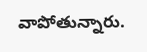వాపోతున్నారు.